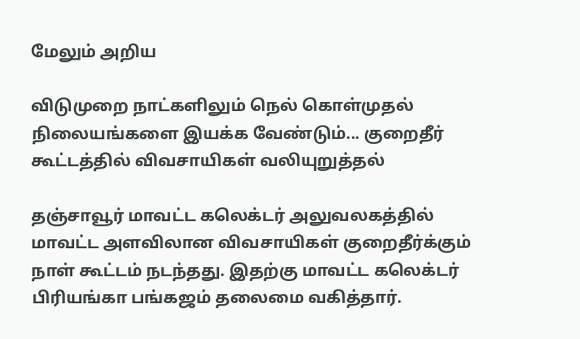மேலும் அறிய

விடுமுறை நாட்களிலும் நெல் கொள்முதல் நிலையங்களை இயக்க வேண்டும்... குறைதீர் கூட்டத்தில் விவசாயிகள் வலியுறுத்தல்

தஞ்சாவூர் மாவட்ட கலெக்டர் அலுவலகத்தில் மாவட்ட அளவிலான விவசாயிகள் குறைதீர்க்கும் நாள் கூட்டம் நடந்தது. இதற்கு மாவட்ட கலெக்டர் பிரியங்கா பங்கஜம் தலைமை வகித்தார்.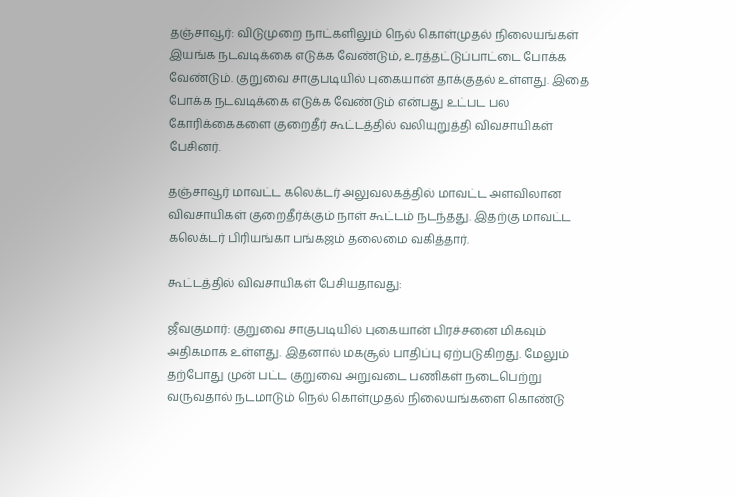தஞ்சாவூர்: விடுமுறை நாட்களிலும் நெல் கொள்முதல் நிலையங்கள் இயங்க நடவடிக்கை எடுக்க வேண்டும், உரத்தட்டுப்பாட்டை போக்க வேண்டும். குறுவை சாகுபடியில் புகையான் தாக்குதல் உள்ளது. இதை போக்க நடவடிக்கை எடுக்க வேண்டும் என்பது உட்பட பல கோரிக்கைகளை குறைதீர் கூட்டத்தில் வலியுறுத்தி விவசாயிகள் பேசினர்.

தஞ்சாவூர் மாவட்ட கலெக்டர் அலுவலகத்தில் மாவட்ட அளவிலான விவசாயிகள் குறைதீர்க்கும் நாள் கூட்டம் நடந்தது. இதற்கு மாவட்ட கலெக்டர் பிரியங்கா பங்கஜம் தலைமை வகித்தார்.

கூட்டத்தில் விவசாயிகள் பேசியதாவது:

ஜீவகுமார்: குறுவை சாகுபடியில் புகையான் பிரச்சனை மிகவும் அதிகமாக உள்ளது. இதனால் மகசூல் பாதிப்பு ஏற்படுகிறது. மேலும் தற்போது முன் பட்ட குறுவை அறுவடை பணிகள் நடைபெற்று வருவதால் நடமாடும் நெல் கொள்முதல் நிலையங்களை கொண்டு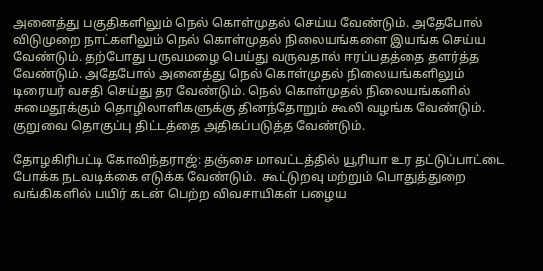அனைத்து பகுதிகளிலும் நெல் கொள்முதல் செய்ய வேண்டும். அதேபோல் விடுமுறை நாட்களிலும் நெல் கொள்முதல் நிலையங்களை இயங்க செய்ய வேண்டும். தற்போது பருவமழை பெய்து வருவதால் ஈரப்பதத்தை தளர்த்த வேண்டும். அதேபோல் அனைத்து நெல் கொள்முதல் நிலையங்களிலும் டிரையர் வசதி செய்து தர வேண்டும். நெல் கொள்முதல் நிலையங்களில் சுமைதூக்கும் தொழிலாளிகளுக்கு தினந்தோறும் கூலி வழங்க வேண்டும். குறுவை தொகுப்பு திட்டத்தை அதிகப்படுத்த வேண்டும்.

தோழகிரிபட்டி கோவிந்தராஜ்: தஞ்சை மாவட்டத்தில் யூரியா உர தட்டுப்பாட்டை போக்க நடவடிக்கை எடுக்க வேண்டும்.  கூட்டுறவு மற்றும் பொதுத்துறை வங்கிகளில் பயிர் கடன் பெற்ற விவசாயிகள் பழைய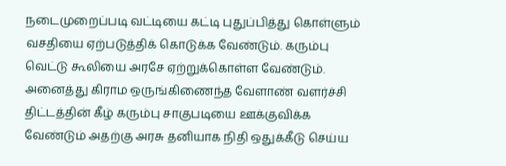நடைமுறைப்படி வட்டியை கட்டி புதுப்பித்து கொள்ளும் வசதியை ஏற்படுத்திக் கொடுக்க வேண்டும். கரும்பு வெட்டு கூலியை அரசே ஏற்றுக்கொள்ள வேண்டும். அனைத்து கிராம ஒருங்கிணைந்த வேளாண் வளர்ச்சி திட்டத்தின் கீழ் கரும்பு சாகுபடியை ஊக்குவிக்க வேண்டும் அதற்கு அரசு தனியாக நிதி ஒதுக்கீடு செய்ய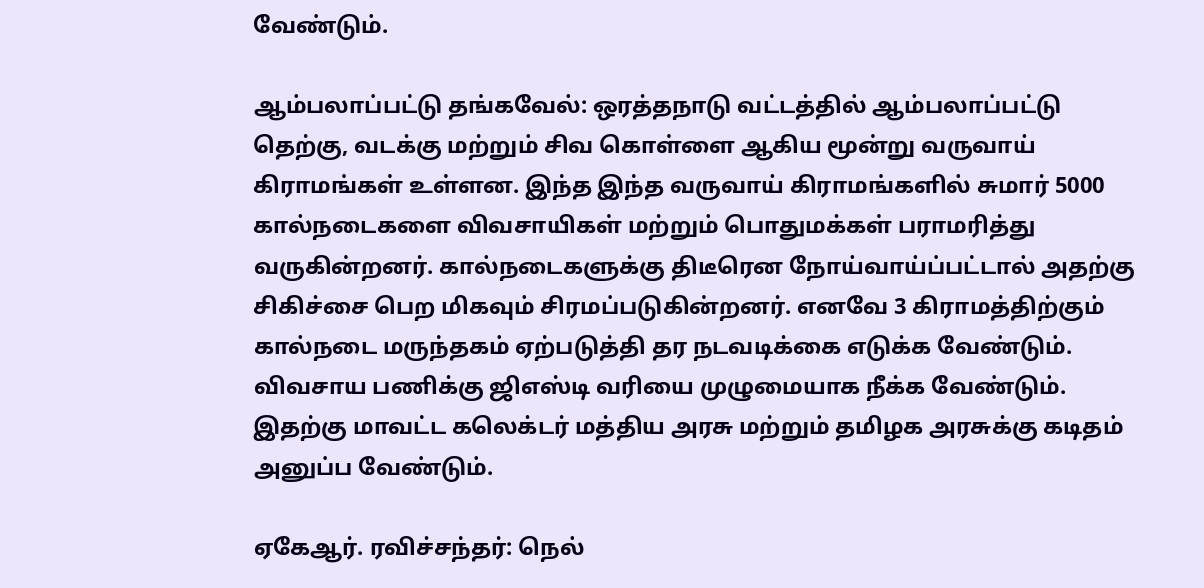வேண்டும்.

ஆம்பலாப்பட்டு தங்கவேல்: ஒரத்தநாடு வட்டத்தில் ஆம்பலாப்பட்டு தெற்கு, வடக்கு மற்றும் சிவ கொள்ளை ஆகிய மூன்று வருவாய் கிராமங்கள் உள்ளன. இந்த இந்த வருவாய் கிராமங்களில் சுமார் 5000 கால்நடைகளை விவசாயிகள் மற்றும் பொதுமக்கள் பராமரித்து வருகின்றனர். கால்நடைகளுக்கு திடீரென நோய்வாய்ப்பட்டால் அதற்கு சிகிச்சை பெற மிகவும் சிரமப்படுகின்றனர். எனவே 3 கிராமத்திற்கும் கால்நடை மருந்தகம் ஏற்படுத்தி தர நடவடிக்கை எடுக்க வேண்டும். விவசாய பணிக்கு ஜிஎஸ்டி வரியை முழுமையாக நீக்க வேண்டும். இதற்கு மாவட்ட கலெக்டர் மத்திய அரசு மற்றும் தமிழக அரசுக்கு கடிதம் அனுப்ப வேண்டும்.

ஏகேஆர். ரவிச்சந்தர்: நெல்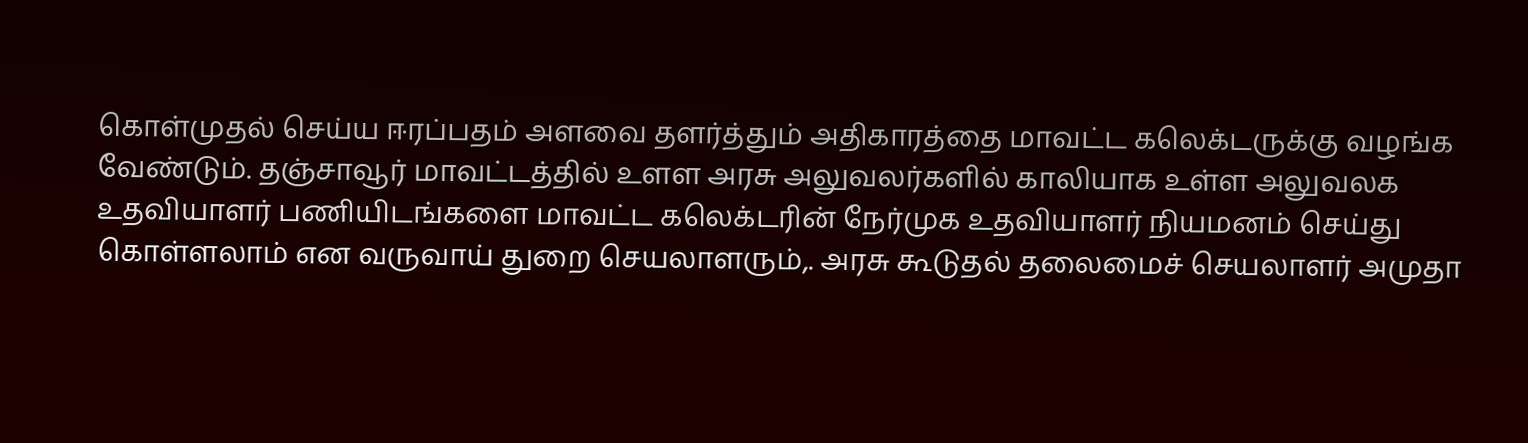கொள்முதல் செய்ய ஈரப்பதம் அளவை தளர்த்தும் அதிகாரத்தை மாவட்ட கலெக்டருக்கு வழங்க வேண்டும். தஞ்சாவூர் மாவட்டத்தில் உளள அரசு அலுவலர்களில் காலியாக உள்ள அலுவலக உதவியாளர் பணியிடங்களை மாவட்ட கலெக்டரின் நேர்முக உதவியாளர் நியமனம் செய்து கொள்ளலாம் என வருவாய் துறை செயலாளரும்,. அரசு கூடுதல் தலைமைச் செயலாளர் அமுதா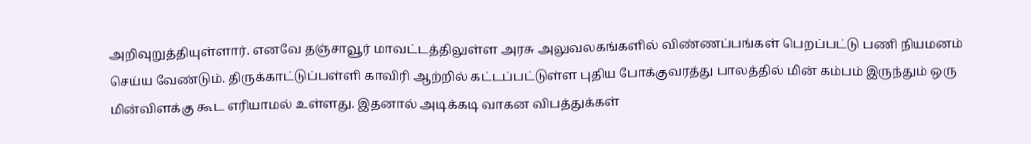அறிவுறுத்தியுள்ளார். எனவே தஞ்சாவூர் மாவட்டத்திலுள்ள அரசு அலுவலகங்களில் விண்ணப்பங்கள் பெறப்பட்டு பணி நியமனம் செய்ய வேண்டும். திருக்காட்டுப்பள்ளி காவிரி ஆற்றில் கட்டப்பட்டுள்ள புதிய போக்குவரத்து பாலத்தில் மின் கம்பம் இருந்தும் ஒரு மின்விளக்கு கூட எரியாமல் உள்ளது. இதனால் அடிக்கடி வாகன விபத்துக்கள்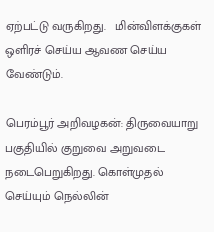ஏற்பட்டு வருகிறது.   மின்விளக்குகள் ஒளிரச் செய்ய ஆவண செய்ய வேண்டும்.

பெரம்பூர் அறிவழகன்: திருவையாறு பகுதியில் குறுவை அறுவடை நடைபெறுகிறது. கொள்முதல் செய்யும் நெல்லின்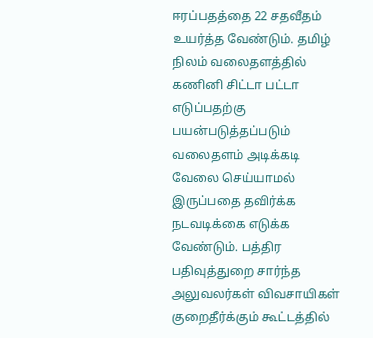ஈரப்பதத்தை 22 சதவீதம் உயர்த்த வேண்டும். தமிழ் நிலம் வலைதளத்தில் கணினி சிட்டா பட்டா எடுப்பதற்கு பயன்படுத்தப்படும் வலைதளம் அடிக்கடி வேலை செய்யாமல் இருப்பதை தவிர்க்க நடவடிக்கை எடுக்க வேண்டும். பத்திர பதிவுத்துறை சார்ந்த அலுவலர்கள் விவசாயிகள் குறைதீர்க்கும் கூட்டத்தில்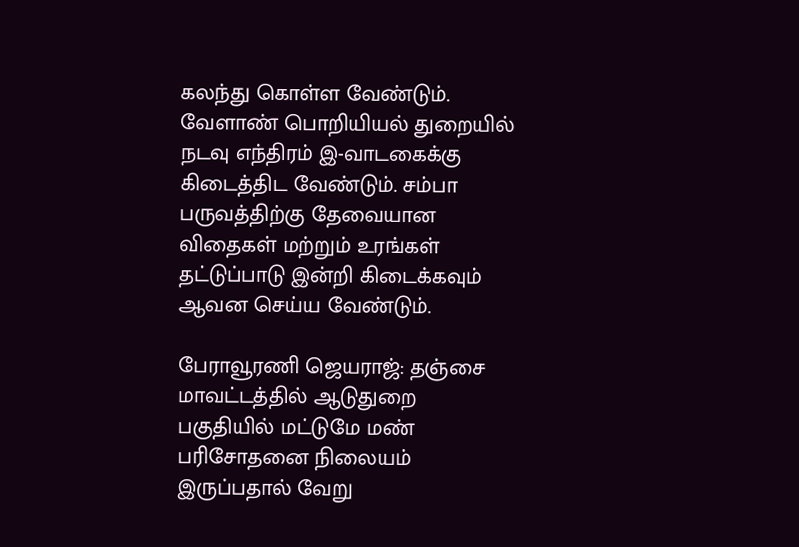கலந்து கொள்ள வேண்டும். வேளாண் பொறியியல் துறையில் நடவு எந்திரம் இ-வாடகைக்கு கிடைத்திட வேண்டும். சம்பா பருவத்திற்கு தேவையான விதைகள் மற்றும் உரங்கள் தட்டுப்பாடு இன்றி கிடைக்கவும் ஆவன செய்ய வேண்டும்.

பேராவூரணி ஜெயராஜ்: தஞ்சை மாவட்டத்தில் ஆடுதுறை பகுதியில் மட்டுமே மண் பரிசோதனை நிலையம் இருப்பதால் வேறு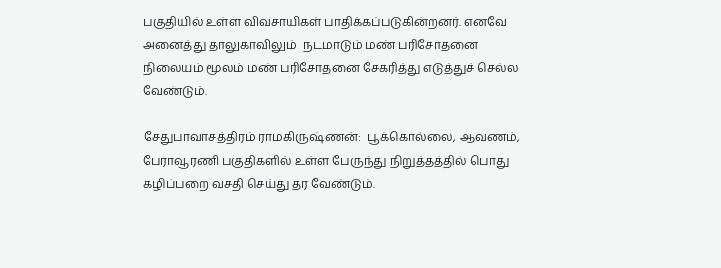பகுதியில் உள்ள விவசாயிகள் பாதிக்கப்படுகின்றனர். எனவே அனைத்து தாலுகாவிலும்  நடமாடும் மண் பரிசோதனை நிலையம் மூலம் மண் பரிசோதனை சேகரித்து எடுத்துச் செல்ல வேண்டும்.

சேதுபாவாசத்திரம் ராமகிருஷ்ணன்:  பூக்கொல்லை, ஆவணம், பேராவூரணி பகுதிகளில் உள்ள பேருந்து நிறுத்தத்தில் பொது கழிப்பறை வசதி செய்து தர வேண்டும்.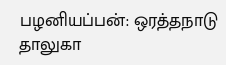பழனியப்பன்: ஒரத்தநாடு தாலுகா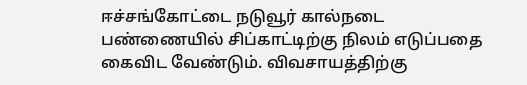ஈச்சங்கோட்டை நடுவூர் கால்நடை பண்ணையில் சிப்காட்டிற்கு நிலம் எடுப்பதை கைவிட வேண்டும். விவசாயத்திற்கு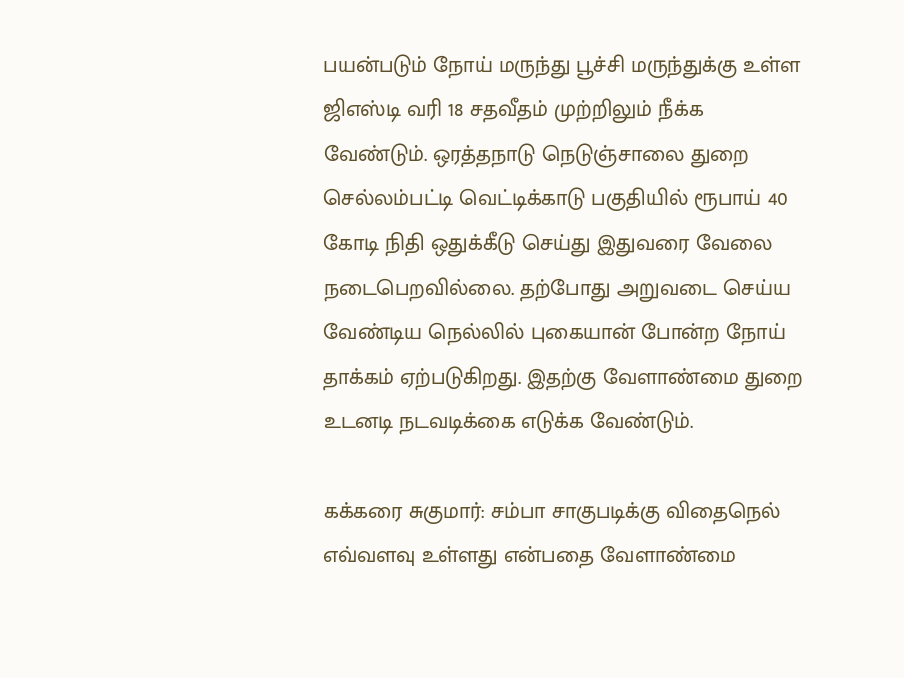பயன்படும் நோய் மருந்து பூச்சி மருந்துக்கு உள்ள ஜிஎஸ்டி வரி 18 சதவீதம் முற்றிலும் நீக்க வேண்டும். ஒரத்தநாடு நெடுஞ்சாலை துறை செல்லம்பட்டி வெட்டிக்காடு பகுதியில் ரூபாய் 40 கோடி நிதி ஒதுக்கீடு செய்து இதுவரை வேலை நடைபெறவில்லை. தற்போது அறுவடை செய்ய வேண்டிய நெல்லில் புகையான் போன்ற நோய் தாக்கம் ஏற்படுகிறது. இதற்கு வேளாண்மை துறை உடனடி நடவடிக்கை எடுக்க வேண்டும்.

கக்கரை சுகுமார்: சம்பா சாகுபடிக்கு விதைநெல் எவ்வளவு உள்ளது என்பதை வேளாண்மை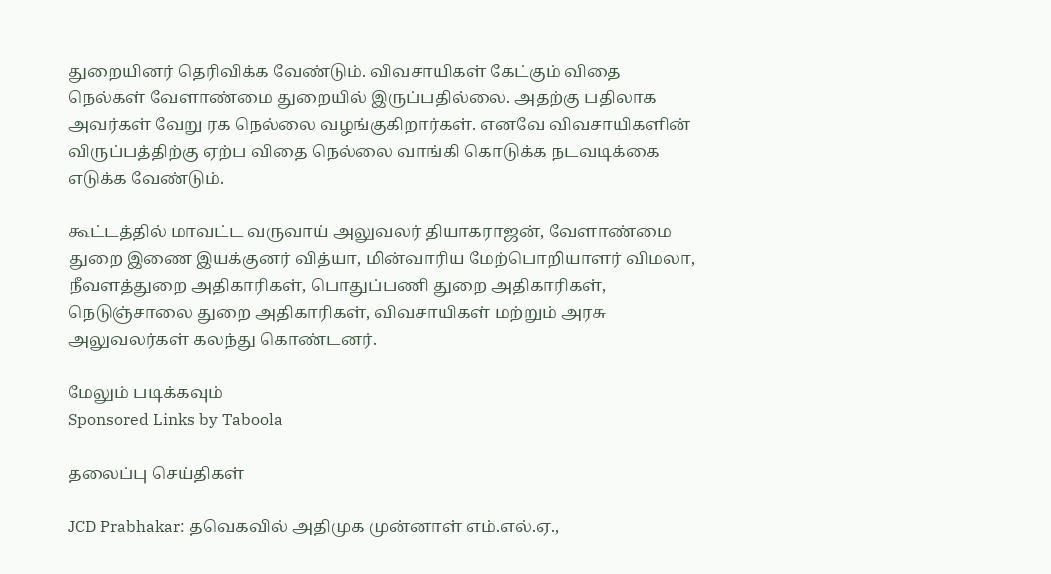துறையினர் தெரிவிக்க வேண்டும். விவசாயிகள் கேட்கும் விதை நெல்கள் வேளாண்மை துறையில் இருப்பதில்லை. அதற்கு பதிலாக அவர்கள் வேறு ரக நெல்லை வழங்குகிறார்கள். எனவே விவசாயிகளின் விருப்பத்திற்கு ஏற்ப விதை நெல்லை வாங்கி கொடுக்க நடவடிக்கை எடுக்க வேண்டும்.

கூட்டத்தில் மாவட்ட வருவாய் அலுவலர் தியாகராஜன், வேளாண்மை துறை இணை இயக்குனர் வித்யா, மின்வாரிய மேற்பொறியாளர் விமலா, நீவளத்துறை அதிகாரிகள், பொதுப்பணி துறை அதிகாரிகள், நெடுஞ்சாலை துறை அதிகாரிகள், விவசாயிகள் மற்றும் அரசு அலுவலர்கள் கலந்து கொண்டனர்.

மேலும் படிக்கவும்
Sponsored Links by Taboola

தலைப்பு செய்திகள்

JCD Prabhakar: தவெகவில் அதிமுக முன்னாள் எம்.எல்.ஏ.,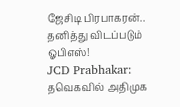ஜேசிடி பிரபாகரன்.. தனித்து விடப்படும் ஓபிஎஸ்!
JCD Prabhakar: தவெகவில் அதிமுக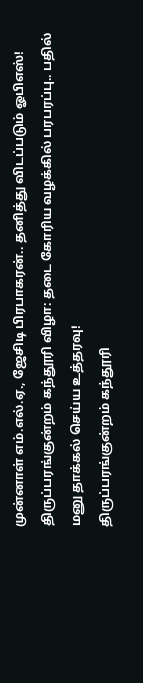முன்னாள் எம்.எல்.ஏ., ஜேசிடி பிரபாகரன்.. தனித்து விடப்படும் ஓபிஎஸ்!
திருப்பரங்குன்றம் கந்தூரி விழா: தடை கோரிய வழக்கில் பரபரப்பு.. பதில் மனு தாக்கல் செய்ய உத்தரவு!
திருப்பரங்குன்றம் கந்தூரி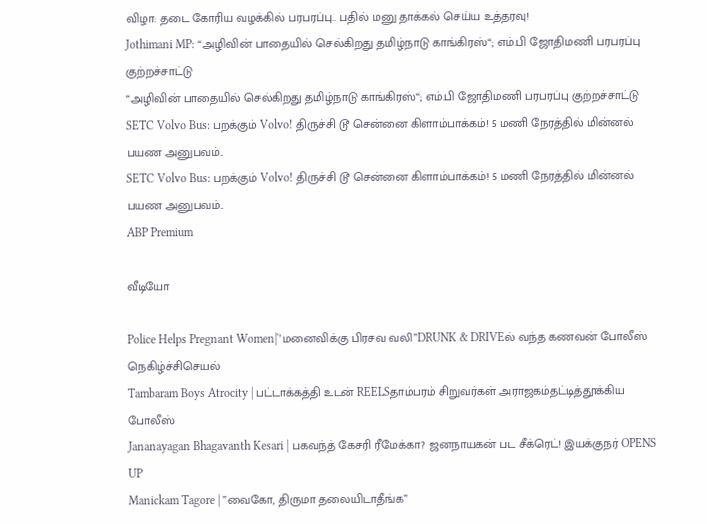விழா: தடை கோரிய வழக்கில் பரபரப்பு.. பதில் மனு தாக்கல் செய்ய உத்தரவு!
Jothimani MP: “அழிவின் பாதையில் செல்கிறது தமிழ்நாடு காங்கிரஸ்“; எம்.பி ஜோதிமணி பரபரப்பு குற்றச்சாட்டு
“அழிவின் பாதையில் செல்கிறது தமிழ்நாடு காங்கிரஸ்“; எம்.பி ஜோதிமணி பரபரப்பு குற்றச்சாட்டு
SETC Volvo Bus: பறக்கும் Volvo! திருச்சி டூ சென்னை கிளாம்பாக்கம்! 5 மணி நேரத்தில் மின்னல் பயண அனுபவம்..
SETC Volvo Bus: பறக்கும் Volvo! திருச்சி டூ சென்னை கிளாம்பாக்கம்! 5 மணி நேரத்தில் மின்னல் பயண அனுபவம்..
ABP Premium

வீடியோ

Police Helps Pregnant Women|'’மனைவிக்கு பிரசவ வலி’’DRUNK & DRIVEல் வந்த கணவன் போலீஸ் நெகிழ்ச்சிசெயல்
Tambaram Boys Atrocity | பட்டாக்கத்தி உடன் REELSதாம்பரம் சிறுவர்கள் அராஜகம்தட்டித்தூக்கிய போலீஸ்
Jananayagan Bhagavanth Kesari | பகவந்த் கேசரி ரீமேக்கா? ஜனநாயகன் பட சீக்ரெட்! இயக்குநர் OPENS UP
Manickam Tagore | ”வைகோ, திருமா தலையிடாதீங்க”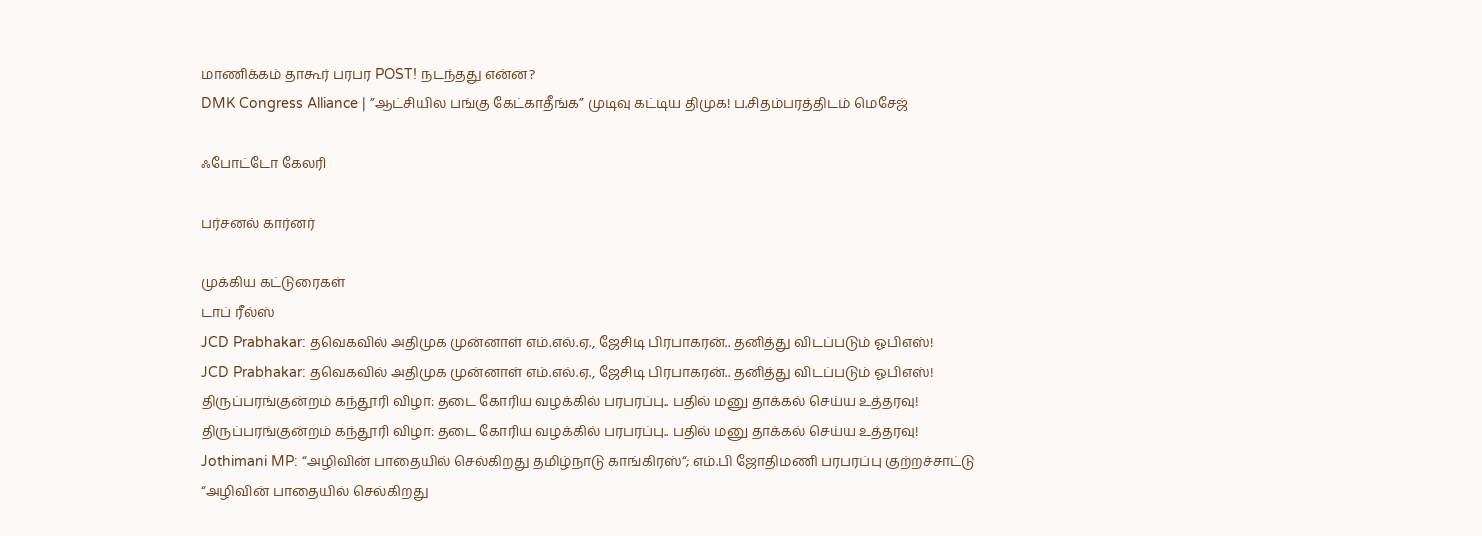மாணிக்கம் தாகூர் பரபர POST! நடந்தது என்ன?
DMK Congress Alliance | ”ஆட்சியில பங்கு கேட்காதீங்க” முடிவு கட்டிய திமுக! ப.சிதம்பரத்திடம் மெசேஜ்

ஃபோட்டோ கேலரி

பர்சனல் கார்னர்

முக்கிய கட்டுரைகள்
டாப் ரீல்ஸ்
JCD Prabhakar: தவெகவில் அதிமுக முன்னாள் எம்.எல்.ஏ., ஜேசிடி பிரபாகரன்.. தனித்து விடப்படும் ஓபிஎஸ்!
JCD Prabhakar: தவெகவில் அதிமுக முன்னாள் எம்.எல்.ஏ., ஜேசிடி பிரபாகரன்.. தனித்து விடப்படும் ஓபிஎஸ்!
திருப்பரங்குன்றம் கந்தூரி விழா: தடை கோரிய வழக்கில் பரபரப்பு.. பதில் மனு தாக்கல் செய்ய உத்தரவு!
திருப்பரங்குன்றம் கந்தூரி விழா: தடை கோரிய வழக்கில் பரபரப்பு.. பதில் மனு தாக்கல் செய்ய உத்தரவு!
Jothimani MP: “அழிவின் பாதையில் செல்கிறது தமிழ்நாடு காங்கிரஸ்“; எம்.பி ஜோதிமணி பரபரப்பு குற்றச்சாட்டு
“அழிவின் பாதையில் செல்கிறது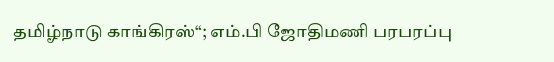தமிழ்நாடு காங்கிரஸ்“; எம்.பி ஜோதிமணி பரபரப்பு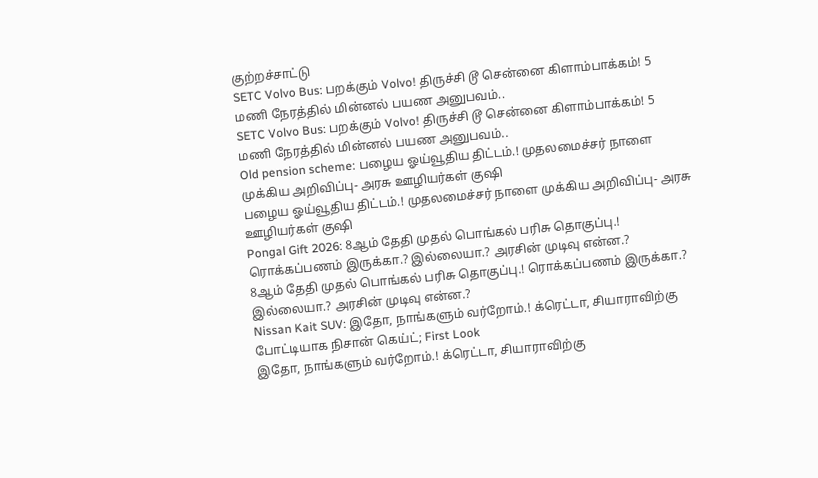குற்றச்சாட்டு
SETC Volvo Bus: பறக்கும் Volvo! திருச்சி டூ சென்னை கிளாம்பாக்கம்! 5 மணி நேரத்தில் மின்னல் பயண அனுபவம்..
SETC Volvo Bus: பறக்கும் Volvo! திருச்சி டூ சென்னை கிளாம்பாக்கம்! 5 மணி நேரத்தில் மின்னல் பயண அனுபவம்..
Old pension scheme: பழைய ஓய்வூதிய திட்டம்.! முதலமைச்சர் நாளை முக்கிய அறிவிப்பு- அரசு ஊழியர்கள் குஷி
பழைய ஓய்வூதிய திட்டம்.! முதலமைச்சர் நாளை முக்கிய அறிவிப்பு- அரசு ஊழியர்கள் குஷி
Pongal Gift 2026: 8ஆம் தேதி முதல் பொங்கல் பரிசு தொகுப்பு.! ரொக்கப்பணம் இருக்கா.? இல்லையா.? அரசின் முடிவு என்ன.?
8ஆம் தேதி முதல் பொங்கல் பரிசு தொகுப்பு.! ரொக்கப்பணம் இருக்கா.? இல்லையா.? அரசின் முடிவு என்ன.?
Nissan Kait SUV: இதோ, நாங்களும் வர்றோம்.! க்ரெட்டா, சியாராவிற்கு போட்டியாக நிசான் கெய்ட்; First Look
இதோ, நாங்களும் வர்றோம்.! க்ரெட்டா, சியாராவிற்கு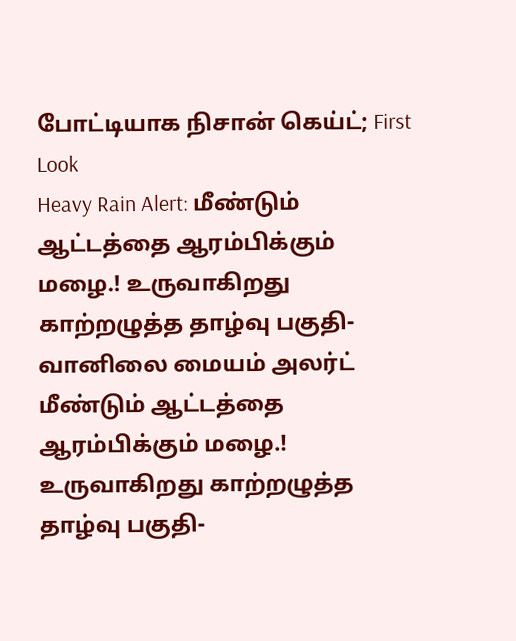போட்டியாக நிசான் கெய்ட்; First Look
Heavy Rain Alert: மீண்டும் ஆட்டத்தை ஆரம்பிக்கும் மழை.! உருவாகிறது காற்றழுத்த தாழ்வு பகுதி- வானிலை மையம் அலர்ட்
மீண்டும் ஆட்டத்தை ஆரம்பிக்கும் மழை.! உருவாகிறது காற்றழுத்த தாழ்வு பகுதி-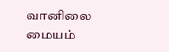வானிலை மையம்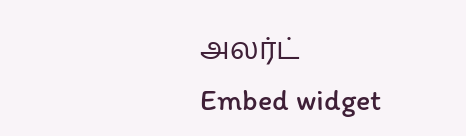அலர்ட்
Embed widget